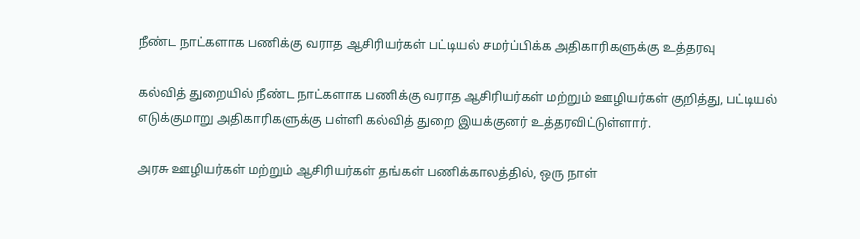நீண்ட நாட்களாக பணிக்கு வராத ஆசிரியர்கள் பட்டியல் சமர்ப்பிக்க அதிகாரிகளுக்கு உத்தரவு

கல்வித் துறையில் நீண்ட நாட்களாக பணிக்கு வராத ஆசிரியர்கள் மற்றும் ஊழியர்கள் குறித்து, பட்டியல் எடுக்குமாறு அதிகாரிகளுக்கு பள்ளி கல்வித் துறை இயக்குனர் உத்தரவிட்டுள்ளார்.

அரசு ஊழியர்கள் மற்றும் ஆசிரியர்கள் தங்கள் பணிக்காலத்தில், ஒரு நாள்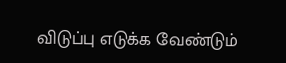விடுப்பு எடுக்க வேண்டும்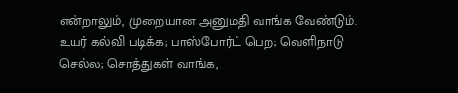என்றாலும், முறையான அனுமதி வாங்க வேண்டும். உயர் கல்வி படிக்க; பாஸ்போர்ட் பெற; வெளிநாடு செல்ல; சொத்துகள் வாங்க,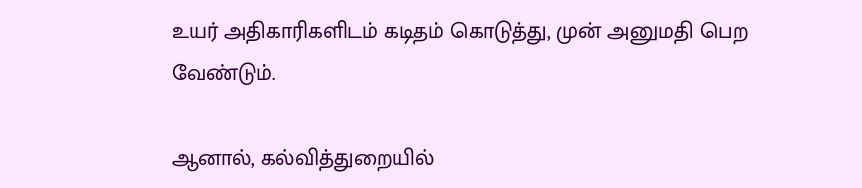உயர் அதிகாரிகளிடம் கடிதம் கொடுத்து, முன் அனுமதி பெற வேண்டும்.

ஆனால், கல்வித்துறையில்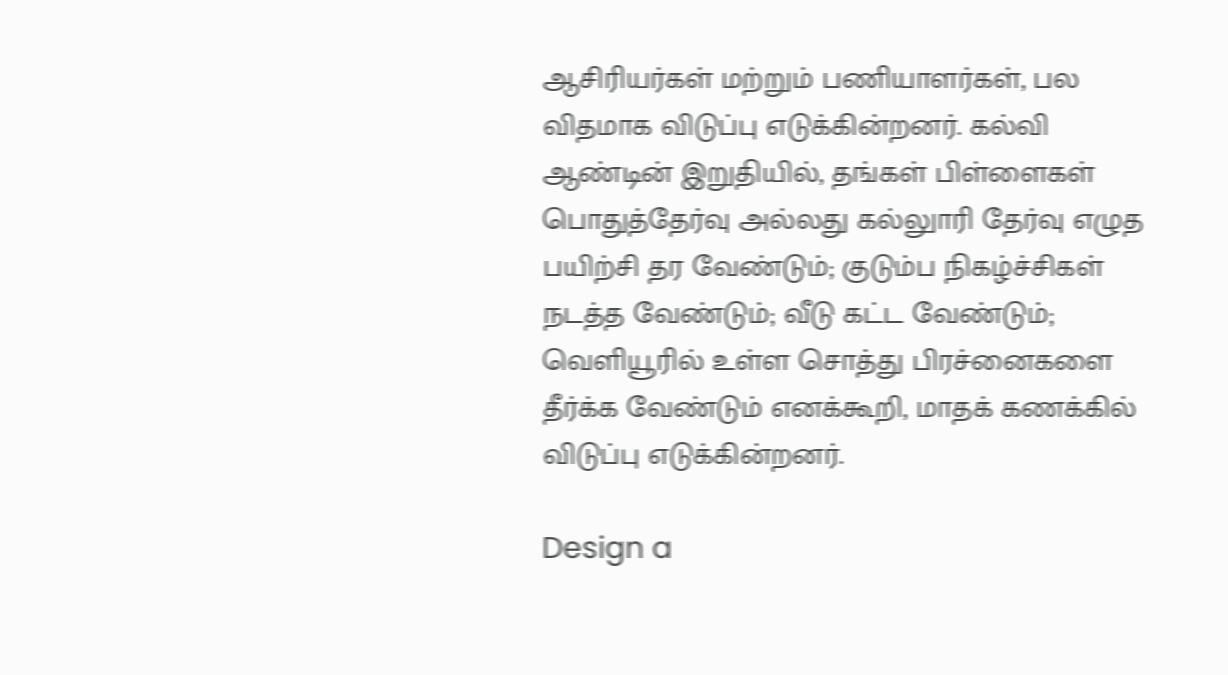ஆசிரியர்கள் மற்றும் பணியாளர்கள், பல விதமாக விடுப்பு எடுக்கின்றனர். கல்வி ஆண்டின் இறுதியில், தங்கள் பிள்ளைகள் பொதுத்தேர்வு அல்லது கல்லுாரி தேர்வு எழுத பயிற்சி தர வேண்டும்; குடும்ப நிகழ்ச்சிகள் நடத்த வேண்டும்; வீடு கட்ட வேண்டும்; வெளியூரில் உள்ள சொத்து பிரச்னைகளை தீர்க்க வேண்டும் எனக்கூறி, மாதக் கணக்கில் விடுப்பு எடுக்கின்றனர்.

Design a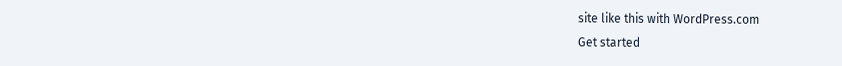site like this with WordPress.com
Get started